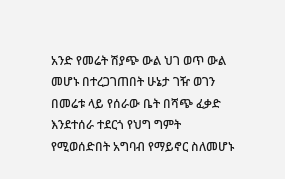አንድ የመሬት ሽያጭ ውል ህገ ወጥ ውል መሆኑ በተረጋገጠበት ሁኔታ ገዥ ወገን በመሬቱ ላይ የሰራው ቤት በሻጭ ፈቃድ እንደተሰራ ተደርጎ የህግ ግምት የሚወሰድበት አግባብ የማይኖር ስለመሆኑ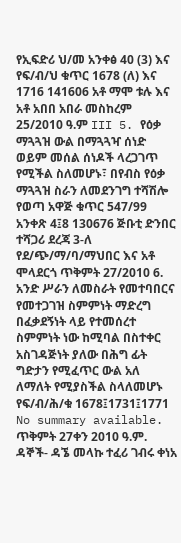የኢፍድሪ ህ/መ አንቀፅ 40 (3) እና የፍ/ብ/ህ ቁጥር 1678 (ለ) እና 1716 141606 አቶ ማሞ ቱሉ እና አቶ አበበ አበራ መስከረም 25/2010 ዓ.ም III 5. የዕቃ ማጓጓዝ ውል በማጓጓዣ ሰነድ ወይም መሰል ሰነዶች ላረጋገጥ የሚችል ስለመሆኑ፣ በየብስ የዕቃ ማጓጓዝ ስራን ለመደንገግ ተሻሽሎ የወጣ አዋጅ ቁጥር 547/99 አንቀጽ 4፤8 130676 ጅቡቲ ድንበር ተሻጋሪ ደረጃ 3-ለ የደ/ጭ/ማ/ባ/ማህበር እና አቶ ሞላደርጎ ጥቅምት 27/2010 6. አንድ ሥራን ለመስራት የመተባበርና የመተጋገዝ ስምምነት ማድረግ በፈቃደኝነት ላይ የተመሰረተ ስምምነት ነው ከሚባል በስተቀር አስገዳጅነት ያለው በሕግ ፊት ግድታን የሚፈጥር ውል አለ ለማለት የሚያስችል ስላለመሆኑ የፍ/ብ/ሕ/ቁ 1678፤1731፤1771
No summary available.
ጥቅምት 27ቀን 2010 ዓ.ም.
ዳኞች- ዳኜ መላኩ ተፈሪ ገብሩ ቀነአ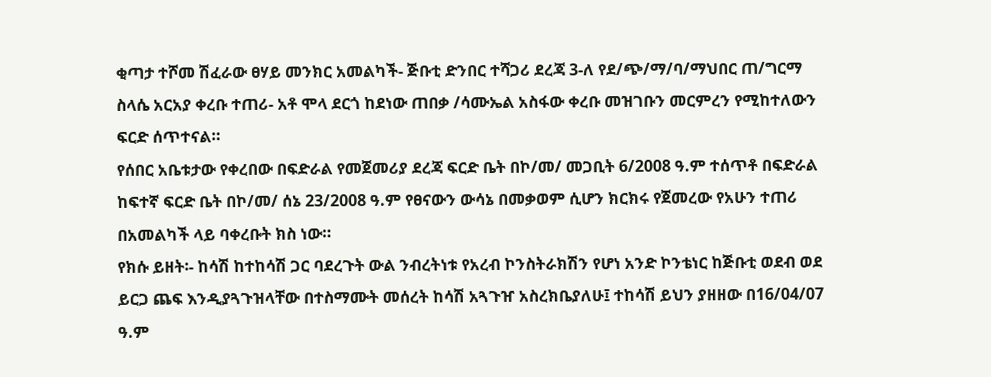ቂጣታ ተሾመ ሽፈራው ፀሃይ መንክር አመልካች- ጅቡቲ ድንበር ተሻጋሪ ደረጃ 3-ለ የደ/ጭ/ማ/ባ/ማህበር ጠ/ግርማ ስላሴ አርአያ ቀረቡ ተጠሪ- አቶ ሞላ ደርጎ ከደነው ጠበቃ /ሳሙኤል አስፋው ቀረቡ መዝገቡን መርምረን የሚከተለውን ፍርድ ሰጥተናል።
የሰበር አቤቱታው የቀረበው በፍድራል የመጀመሪያ ደረጃ ፍርድ ቤት በኮ/መ/ መጋቢት 6/2008 ዓ.ም ተሰጥቶ በፍድራል ከፍተኛ ፍርድ ቤት በኮ/መ/ ሰኔ 23/2008 ዓ.ም የፀናውን ውሳኔ በመቃወም ሲሆን ክርክሩ የጀመረው የአሁን ተጠሪ በአመልካች ላይ ባቀረቡት ክስ ነው።
የክሱ ይዘት፡- ከሳሽ ከተከሳሽ ጋር ባደረጉት ውል ንብረትነቱ የአረብ ኮንስትራክሽን የሆነ አንድ ኮንቴነር ከጅቡቲ ወደብ ወደ ይርጋ ጨፍ እንዲያጓጉዝላቸው በተስማሙት መሰረት ከሳሽ አጓጉዠ አስረክቤያለሁ፤ ተከሳሽ ይህን ያዘዘው በ16/04/07 ዓ.ም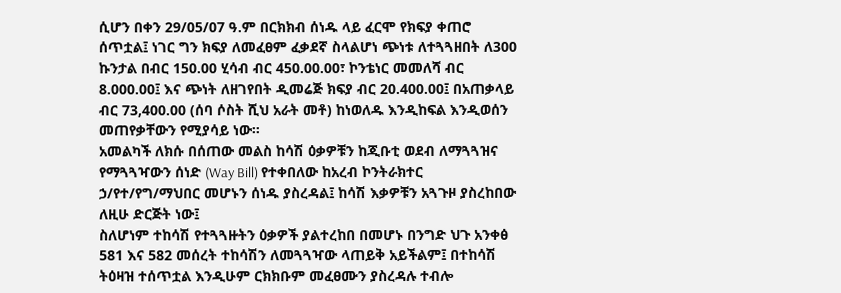ሲሆን በቀን 29/05/07 ዓ.ም በርክክብ ሰነዱ ላይ ፈርሞ የክፍያ ቀጠሮ ሰጥቷል፤ ነገር ግን ክፍያ ለመፈፀም ፈቃደኛ ስላልሆነ ጭነቱ ለተጓጓዘበት ለ300 ኩንታል በብር 150.00 ሂሳብ ብር 450.00.00፣ ኮንቴነር መመለሻ ብር 8.000.00፤ እና ጭነት ለዘገየበት ዲመሬጅ ክፍያ ብር 20.400.00፤ በአጠቃላይ ብር 73,400.00 (ሰባ ሶስት ሺህ አራት መቶ) ከነወለዱ እንዲከፍል እንዲወሰን መጠየቃቸውን የሚያሳይ ነው።
አመልካች ለክሱ በሰጠው መልስ ከሳሽ ዕቃዎቹን ከጂቡቲ ወደብ ለማጓጓዝና የማጓጓዣውን ሰነድ (Way Bill) የተቀበለው ከአረብ ኮንትራክተር ኃ/የተ/የግ/ማህበር መሆኑን ሰነዱ ያስረዳል፤ ከሳሽ እቃዎቹን አጓጉዞ ያስረከበው ለዚሁ ድርጅት ነው፤
ስለሆነም ተከሳሽ የተጓጓዙትን ዕቃዎች ያልተረከበ በመሆኑ በንግድ ህጉ አንቀፅ 581 እና 582 መሰረት ተከሳሽን ለመጓጓዣው ላጠይቅ አይችልም፤ በተከሳሽ ትዕዛዝ ተሰጥቷል እንዲሁም ርክክቡም መፈፀሙን ያስረዳሉ ተብሎ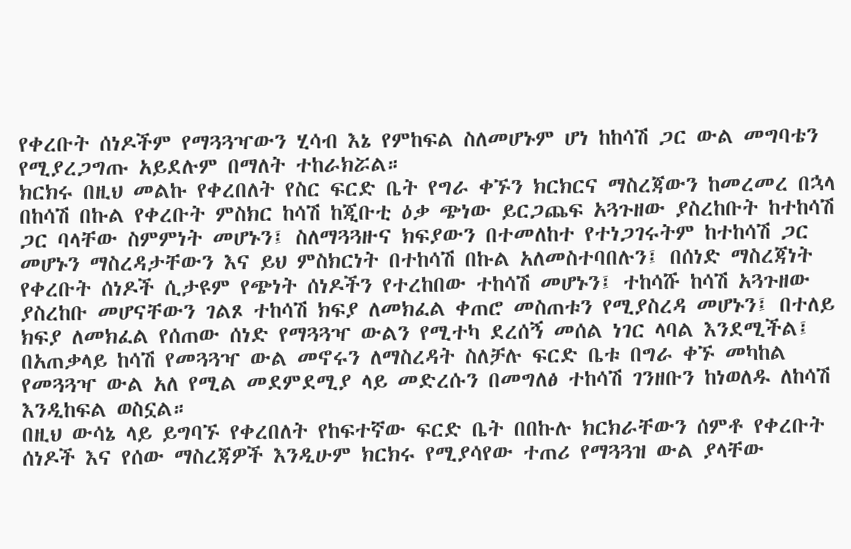የቀረቡት ሰነዶችም የማጓጓዣውን ሂሳብ እኔ የምከፍል ስለመሆኑም ሆነ ከከሳሽ ጋር ውል መግባቴን የሚያረጋግጡ አይደሉም በማለት ተከራክሯል።
ክርክሩ በዚህ መልኩ የቀረበለት የስር ፍርድ ቤት የግራ ቀኙን ክርክርና ማስረጃውን ከመረመረ በኋላ በከሳሽ በኩል የቀረቡት ምስክር ከሳሽ ከጂቡቲ ዕቃ ጭነው ይርጋጨፍ አጓጉዘው ያስረከቡት ከተከሳሽ ጋር ባላቸው ስምምነት መሆኑን፤ ስለማጓጓዙና ክፍያውን በተመለከተ የተነጋገሩትም ከተከሳሽ ጋር መሆኑን ማስረዳታቸውን እና ይህ ምስክርነት በተከሳሽ በኩል አለመስተባበሉን፤ በሰነድ ማስረጃነት የቀረቡት ሰነዶች ሲታዩም የጭነት ሰነዶችን የተረከበው ተከሳሽ መሆኑን፤ ተከሳሹ ከሳሽ አጓጉዘው ያስረከቡ መሆናቸውን ገልጾ ተከሳሽ ክፍያ ለመክፈል ቀጠሮ መስጠቱን የሚያስረዳ መሆኑን፤ በተለይ ክፍያ ለመክፈል የሰጠው ሰነድ የማጓጓዣ ውልን የሚተካ ደረሰኝ መሰል ነገር ላባል እንደሚችል፤ በአጠቃላይ ከሳሽ የመጓጓዣ ውል መኖሩን ለማስረዳት ስለቻሉ ፍርድ ቤቱ በግራ ቀኙ መካከል የመጓጓዣ ውል አለ የሚል መደምደሚያ ላይ መድረሱን በመግለፅ ተከሳሽ ገንዘቡን ከነወለዱ ለከሳሽ እንዲከፍል ወስኗል።
በዚህ ውሳኔ ላይ ይግባኙ የቀረበለት የከፍተኛው ፍርድ ቤት በበኩሉ ክርክራቸውን ሰምቶ የቀረቡት ሰነዶች እና የሰው ማስረጃዎች እንዲሁም ክርክሩ የሚያሳየው ተጠሪ የማጓጓዝ ውል ያላቸው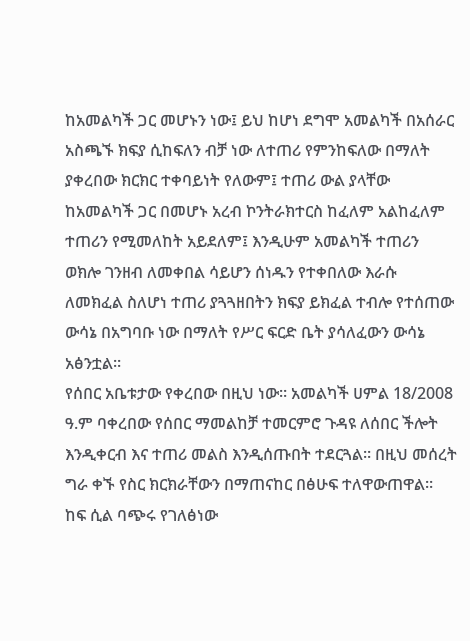ከአመልካች ጋር መሆኑን ነው፤ ይህ ከሆነ ደግሞ አመልካች በአሰራር አስጫኙ ክፍያ ሲከፍለን ብቻ ነው ለተጠሪ የምንከፍለው በማለት ያቀረበው ክርክር ተቀባይነት የለውም፤ ተጠሪ ውል ያላቸው ከአመልካች ጋር በመሆኑ አረብ ኮንትራክተርስ ከፈለም አልከፈለም ተጠሪን የሚመለከት አይደለም፤ እንዲሁም አመልካች ተጠሪን ወክሎ ገንዘብ ለመቀበል ሳይሆን ሰነዱን የተቀበለው እራሱ ለመክፈል ስለሆነ ተጠሪ ያጓጓዘበትን ክፍያ ይክፈል ተብሎ የተሰጠው ውሳኔ በአግባቡ ነው በማለት የሥር ፍርድ ቤት ያሳለፈውን ውሳኔ አፅንቷል።
የሰበር አቤቱታው የቀረበው በዚህ ነው። አመልካች ሀምል 18/2008 ዓ.ም ባቀረበው የሰበር ማመልከቻ ተመርምሮ ጉዳዩ ለሰበር ችሎት እንዲቀርብ እና ተጠሪ መልስ እንዲሰጡበት ተደርጓል። በዚህ መሰረት ግራ ቀኙ የስር ክርክራቸውን በማጠናከር በፅሁፍ ተለዋውጠዋል።
ከፍ ሲል ባጭሩ የገለፅነው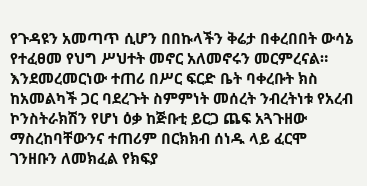የጉዳዩን አመጣጥ ሲሆን በበኩላችን ቅሬታ በቀረበበት ውሳኔ የተፈፀመ የህግ ሥህተት መኖር አለመኖሩን መርምረናል። እንደመረመርነው ተጠሪ በሥር ፍርድ ቤት ባቀረቡት ክስ ከአመልካች ጋር ባደረጉት ስምምነት መሰረት ንብረትነቱ የአረብ ኮንስትራክሽን የሆነ ዕቃ ከጅቡቲ ይርጋ ጨፍ አጓጉዘው ማስረከባቸውንና ተጠሪም በርክክብ ሰነዱ ላይ ፈርሞ ገንዘቡን ለመክፈል የክፍያ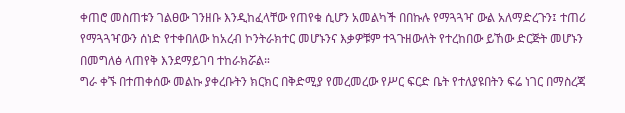ቀጠሮ መስጠቱን ገልፀው ገንዘቡ እንዲከፈላቸው የጠየቁ ሲሆን አመልካች በበኩሉ የማጓጓዣ ውል አለማድረጉን፤ ተጠሪ የማጓጓዣውን ሰነድ የተቀበለው ከአረብ ኮንትራክተር መሆኑንና እቃዎቹም ተጓጉዘውለት የተረከበው ይኸው ድርጅት መሆኑን በመግለፅ ላጠየቅ እንደማይገባ ተከራክሯል።
ግራ ቀኙ በተጠቀሰው መልኩ ያቀረቡትን ክርክር በቅድሚያ የመረመረው የሥር ፍርድ ቤት የተለያዩበትን ፍሬ ነገር በማስረጃ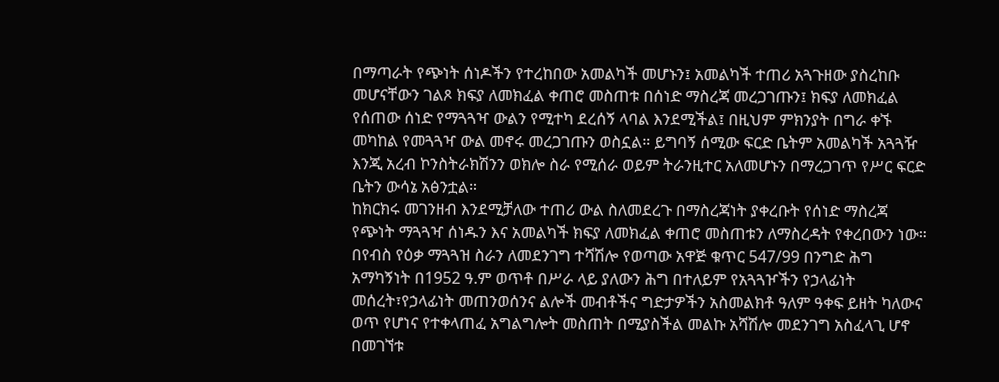በማጣራት የጭነት ሰነዶችን የተረከበው አመልካች መሆኑን፤ አመልካች ተጠሪ አጓጉዘው ያስረከቡ መሆናቸውን ገልጾ ክፍያ ለመክፈል ቀጠሮ መስጠቱ በሰነድ ማስረጃ መረጋገጡን፤ ክፍያ ለመክፈል የሰጠው ሰነድ የማጓጓዣ ውልን የሚተካ ደረሰኝ ላባል እንደሚችል፤ በዚህም ምክንያት በግራ ቀኙ መካከል የመጓጓዣ ውል መኖሩ መረጋገጡን ወስኗል። ይግባኝ ሰሚው ፍርድ ቤትም አመልካች አጓጓዥ እንጂ አረብ ኮንስትራክሽንን ወክሎ ስራ የሚሰራ ወይም ትራንዚተር አለመሆኑን በማረጋገጥ የሥር ፍርድ ቤትን ውሳኔ አፅንቷል።
ከክርክሩ መገንዘብ እንደሚቻለው ተጠሪ ውል ስለመደረጉ በማስረጃነት ያቀረቡት የሰነድ ማስረጃ የጭነት ማጓጓዣ ሰነዱን እና አመልካች ክፍያ ለመክፈል ቀጠሮ መስጠቱን ለማስረዳት የቀረበውን ነው። በየብስ የዕቃ ማጓጓዝ ስራን ለመደንገግ ተሻሽሎ የወጣው አዋጅ ቁጥር 547/99 በንግድ ሕግ አማካኝነት በ1952 ዓ.ም ወጥቶ በሥራ ላይ ያለውን ሕግ በተለይም የአጓጓዦችን የኃላፊነት መሰረት፣የኃላፊነት መጠንወሰንና ልሎች መብቶችና ግድታዎችን አስመልክቶ ዓለም ዓቀፍ ይዘት ካለውና ወጥ የሆነና የተቀላጠፈ አግልግሎት መስጠት በሚያስችል መልኩ አሻሽሎ መደንገግ አስፈላጊ ሆኖ በመገኘቱ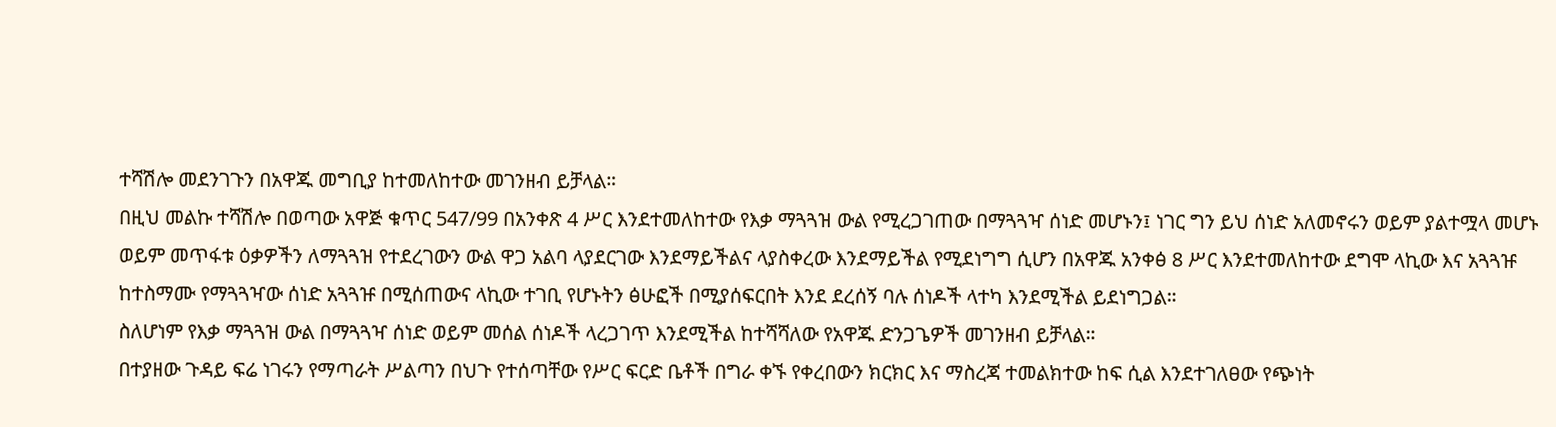ተሻሽሎ መደንገጉን በአዋጁ መግቢያ ከተመለከተው መገንዘብ ይቻላል።
በዚህ መልኩ ተሻሽሎ በወጣው አዋጅ ቁጥር 547/99 በአንቀጽ 4 ሥር እንደተመለከተው የእቃ ማጓጓዝ ውል የሚረጋገጠው በማጓጓዣ ሰነድ መሆኑን፤ ነገር ግን ይህ ሰነድ አለመኖሩን ወይም ያልተሟላ መሆኑ ወይም መጥፋቱ ዕቃዎችን ለማጓጓዝ የተደረገውን ውል ዋጋ አልባ ላያደርገው እንደማይችልና ላያስቀረው እንደማይችል የሚደነግግ ሲሆን በአዋጁ አንቀፅ 8 ሥር እንደተመለከተው ደግሞ ላኪው እና አጓጓዡ ከተስማሙ የማጓጓዣው ሰነድ አጓጓዡ በሚሰጠውና ላኪው ተገቢ የሆኑትን ፅሁፎች በሚያሰፍርበት እንደ ደረሰኝ ባሉ ሰነዶች ላተካ እንደሚችል ይደነግጋል።
ስለሆነም የእቃ ማጓጓዝ ውል በማጓጓዣ ሰነድ ወይም መሰል ሰነዶች ላረጋገጥ እንደሚችል ከተሻሻለው የአዋጁ ድንጋጌዎች መገንዘብ ይቻላል።
በተያዘው ጉዳይ ፍሬ ነገሩን የማጣራት ሥልጣን በህጉ የተሰጣቸው የሥር ፍርድ ቤቶች በግራ ቀኙ የቀረበውን ክርክር እና ማስረጃ ተመልክተው ከፍ ሲል እንደተገለፀው የጭነት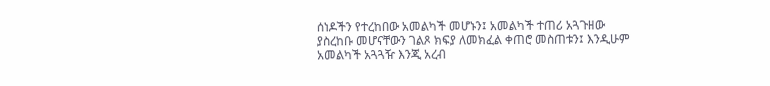ሰነዶችን የተረከበው አመልካች መሆኑን፤ አመልካች ተጠሪ አጓጉዘው ያስረከቡ መሆናቸውን ገልጾ ክፍያ ለመክፈል ቀጠሮ መስጠቱን፤ እንዲሁም አመልካች አጓጓዥ እንጂ አረብ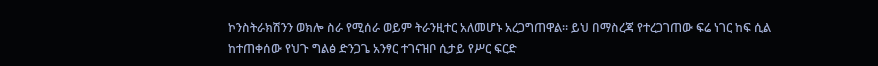ኮንስትራክሽንን ወክሎ ስራ የሚሰራ ወይም ትራንዚተር አለመሆኑ አረጋግጠዋል። ይህ በማስረጃ የተረጋገጠው ፍሬ ነገር ከፍ ሲል ከተጠቀሰው የህጉ ግልፅ ድንጋጌ አንፃር ተገናዝቦ ሲታይ የሥር ፍርድ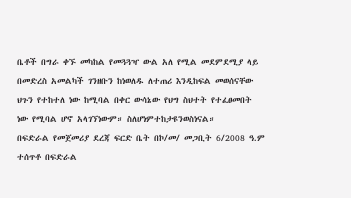ቤቶች በግራ ቀኙ መካከል የመጓጓዣ ውል አለ የሚል መደምደሚያ ላይ በመድረስ አመልካች ገንዘቡን ከነወለዱ ለተጠሪ እንዲከፍል መወሰናቸው ህጉን የተከተለ ነው ከሚባል በቀር ውሳኔው የህግ ስህተት የተፈፀመበት ነው የሚባል ሆኖ አላገኘነውም። ስለሆነምተከታዩንወስነናል።
በፍድራል የመጀመሪያ ደረጃ ፍርድ ቤት በኮ/መ/ መጋቢት 6/2008 ዓ.ም ተሰጥቶ በፍድራል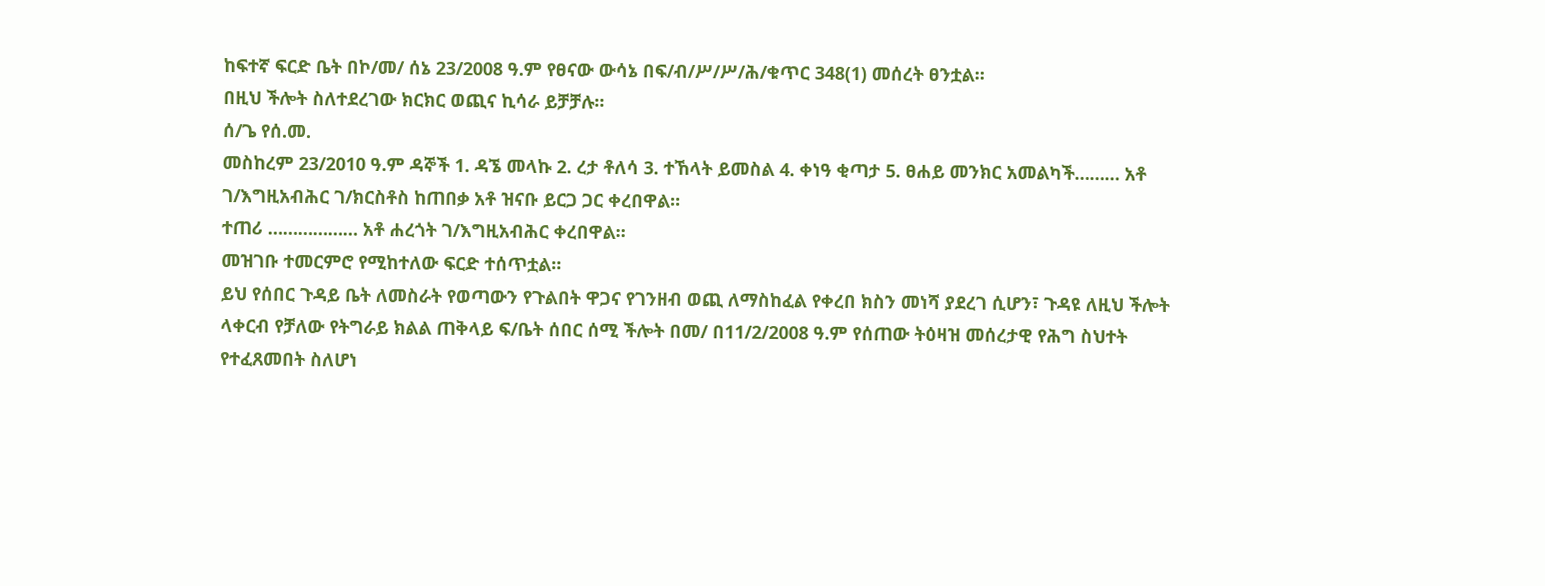ከፍተኛ ፍርድ ቤት በኮ/መ/ ሰኔ 23/2008 ዓ.ም የፀናው ውሳኔ በፍ/ብ/ሥ/ሥ/ሕ/ቁጥር 348(1) መሰረት ፀንቷል።
በዚህ ችሎት ስለተደረገው ክርክር ወጪና ኪሳራ ይቻቻሉ።
ሰ/ጌ የሰ.መ.
መስከረም 23/2010 ዓ.ም ዳኞች 1. ዳኜ መላኩ 2. ረታ ቶለሳ 3. ተኸላት ይመስል 4. ቀነዓ ቂጣታ 5. ፀሐይ መንክር አመልካች……… አቶ ገ/እግዚአብሕር ገ/ክርስቶስ ከጠበቃ አቶ ዝናቡ ይርጋ ጋር ቀረበዋል።
ተጠሪ ……………… አቶ ሐረጎት ገ/እግዚአብሕር ቀረበዋል።
መዝገቡ ተመርምሮ የሚከተለው ፍርድ ተሰጥቷል።
ይህ የሰበር ጉዳይ ቤት ለመስራት የወጣውን የጉልበት ዋጋና የገንዘብ ወጪ ለማስከፈል የቀረበ ክስን መነሻ ያደረገ ሲሆን፣ ጉዳዩ ለዚህ ችሎት ላቀርብ የቻለው የትግራይ ክልል ጠቅላይ ፍ/ቤት ሰበር ሰሚ ችሎት በመ/ በ11/2/2008 ዓ.ም የሰጠው ትዕዛዝ መሰረታዊ የሕግ ስህተት የተፈጸመበት ስለሆነ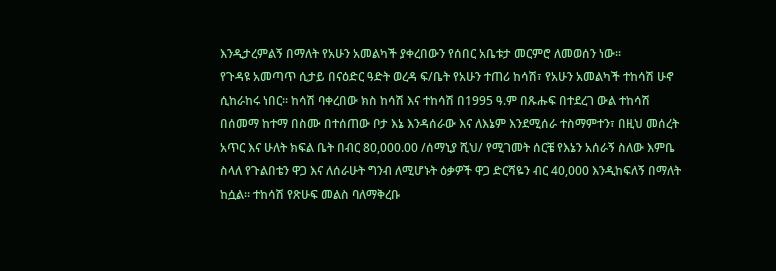እንዲታረምልኝ በማለት የአሁን አመልካች ያቀረበውን የሰበር አቤቱታ መርምሮ ለመወሰን ነው።
የጉዳዩ አመጣጥ ሲታይ በናዕድር ዓድት ወረዳ ፍ/ቤት የአሁን ተጠሪ ከሳሽ፣ የአሁን አመልካች ተከሳሽ ሁኖ ሲከራከሩ ነበር። ከሳሽ ባቀረበው ክስ ከሳሽ እና ተከሳሽ በ1995 ዓ.ም በጹሑፍ በተደረገ ውል ተከሳሽ በሰመማ ከተማ በስሙ በተሰጠው ቦታ እኔ እንዳሰራው እና ለእኔም እንደሚሰራ ተስማምተን፣ በዚህ መሰረት አጥር እና ሁለት ክፍል ቤት በብር 80,000.00 /ሰማኒያ ሺህ/ የሚገመት ሰርቼ የእኔን አሰራኝ ስለው እምቤ ስላለ የጉልበቴን ዋጋ እና ለሰራሁት ግንብ ለሚሆኑት ዕቃዎች ዋጋ ድርሻዬን ብር 40,000 እንዲከፍለኝ በማለት ከሷል። ተከሳሽ የጽሁፍ መልስ ባለማቅረቡ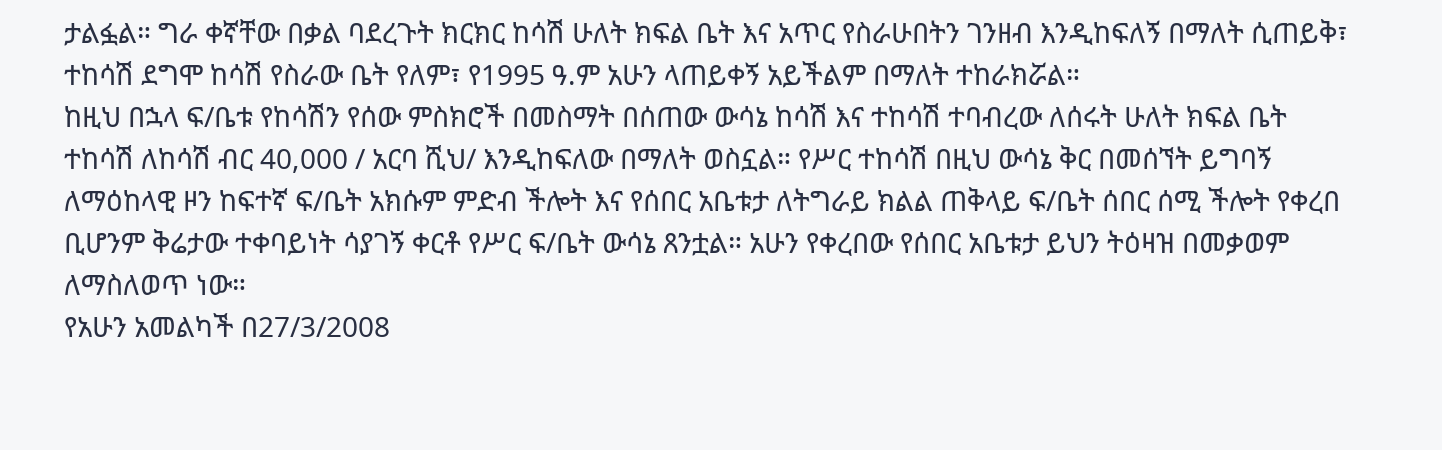ታልፏል። ግራ ቀኛቸው በቃል ባደረጉት ክርክር ከሳሽ ሁለት ክፍል ቤት እና አጥር የስራሁበትን ገንዘብ እንዲከፍለኝ በማለት ሲጠይቅ፣ ተከሳሽ ደግሞ ከሳሽ የስራው ቤት የለም፣ የ1995 ዓ.ም አሁን ላጠይቀኝ አይችልም በማለት ተከራክሯል።
ከዚህ በኋላ ፍ/ቤቱ የከሳሽን የሰው ምስክሮች በመስማት በሰጠው ውሳኔ ከሳሽ እና ተከሳሽ ተባብረው ለሰሩት ሁለት ክፍል ቤት ተከሳሽ ለከሳሽ ብር 40,000 / አርባ ሺህ/ እንዲከፍለው በማለት ወስኗል። የሥር ተከሳሽ በዚህ ውሳኔ ቅር በመሰኘት ይግባኝ ለማዕከላዊ ዞን ከፍተኛ ፍ/ቤት አክሱም ምድብ ችሎት እና የሰበር አቤቱታ ለትግራይ ክልል ጠቅላይ ፍ/ቤት ሰበር ሰሚ ችሎት የቀረበ ቢሆንም ቅሬታው ተቀባይነት ሳያገኝ ቀርቶ የሥር ፍ/ቤት ውሳኔ ጸንቷል። አሁን የቀረበው የሰበር አቤቱታ ይህን ትዕዛዝ በመቃወም ለማስለወጥ ነው።
የአሁን አመልካች በ27/3/2008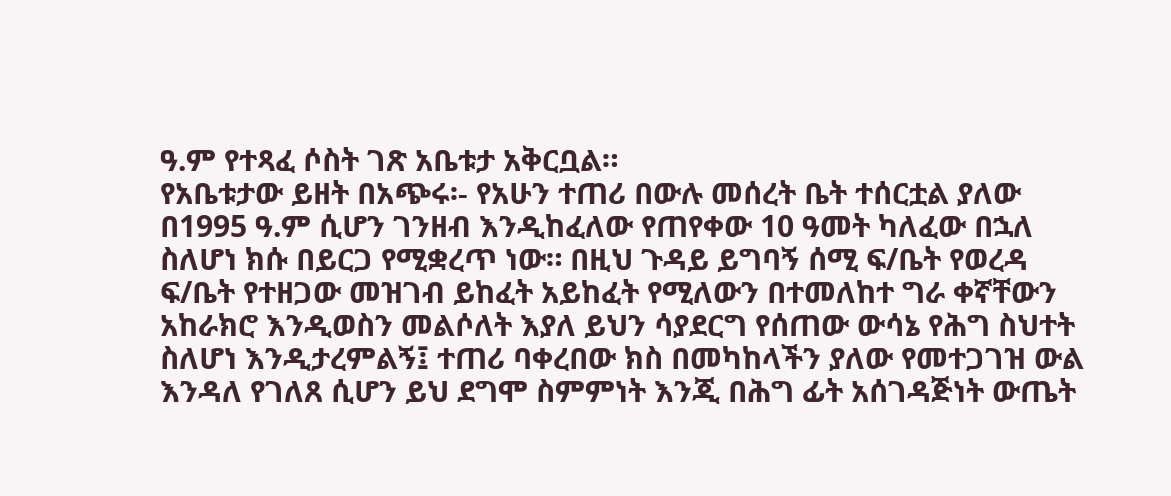ዓ.ም የተጻፈ ሶስት ገጽ አቤቱታ አቅርቧል።
የአቤቱታው ይዘት በአጭሩ፡- የአሁን ተጠሪ በውሉ መሰረት ቤት ተሰርቷል ያለው በ1995 ዓ.ም ሲሆን ገንዘብ እንዲከፈለው የጠየቀው 10 ዓመት ካለፈው በኋለ ስለሆነ ክሱ በይርጋ የሚቋረጥ ነው። በዚህ ጉዳይ ይግባኝ ሰሚ ፍ/ቤት የወረዳ ፍ/ቤት የተዘጋው መዝገብ ይከፈት አይከፈት የሚለውን በተመለከተ ግራ ቀኛቸውን አከራክሮ እንዲወስን መልሶለት እያለ ይህን ሳያደርግ የሰጠው ውሳኔ የሕግ ስህተት ስለሆነ እንዲታረምልኝ፤ ተጠሪ ባቀረበው ክስ በመካከላችን ያለው የመተጋገዝ ውል እንዳለ የገለጸ ሲሆን ይህ ደግሞ ስምምነት እንጂ በሕግ ፊት አሰገዳጅነት ውጤት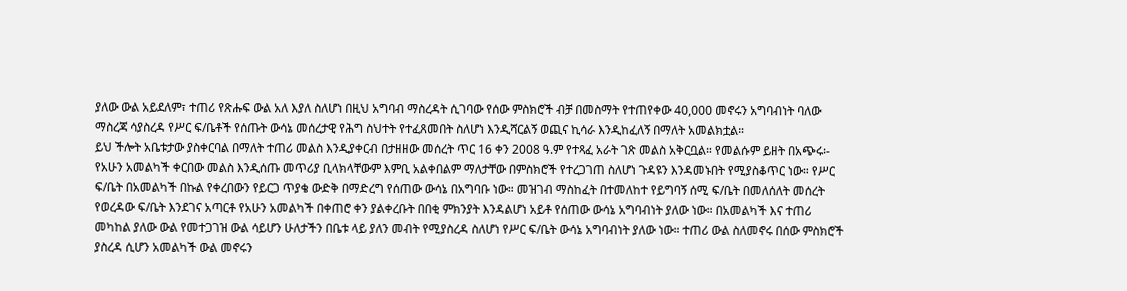ያለው ውል አይደለም፣ ተጠሪ የጽሑፍ ውል አለ እያለ ስለሆነ በዚህ አግባብ ማስረዳት ሲገባው የሰው ምስክሮች ብቻ በመስማት የተጠየቀው 40,000 መኖሩን አግባብነት ባለው ማስረጃ ሳያስረዳ የሥር ፍ/ቤቶች የሰጡት ውሳኔ መሰረታዊ የሕግ ስህተት የተፈጸመበት ስለሆነ እንዲሻርልኝ ወጪና ኪሳራ እንዲከፈለኝ በማለት አመልክቷል።
ይህ ችሎት አቤቱታው ያስቀርባል በማለት ተጠሪ መልስ እንዲያቀርብ በታዘዘው መሰረት ጥር 16 ቀን 2008 ዓ.ም የተጻፈ አራት ገጽ መልስ አቅርቧል። የመልሱም ይዘት በአጭሩ፡- የአሁን አመልካች ቀርበው መልስ እንዲሰጡ መጥሪያ ቢላክላቸውም እምቢ አልቀበልም ማለታቸው በምስክሮች የተረጋገጠ ስለሆነ ጉዳዩን እንዳመኑበት የሚያስቆጥር ነው። የሥር ፍ/ቤት በአመልካች በኩል የቀረበውን የይርጋ ጥያቄ ውድቅ በማድረግ የሰጠው ውሳኔ በአግባቡ ነው። መዝገብ ማስከፈት በተመለከተ የይግባኝ ሰሚ ፍ/ቤት በመለሰለት መሰረት የወረዳው ፍ/ቤት እንደገና አጣርቶ የአሁን አመልካች በቀጠሮ ቀን ያልቀረቡት በበቂ ምክንያት እንዳልሆነ አይቶ የሰጠው ውሳኔ አግባብነት ያለው ነው። በአመልካች እና ተጠሪ መካከል ያለው ውል የመተጋገዝ ውል ሳይሆን ሁለታችን በቤቱ ላይ ያለን መብት የሚያስረዳ ስለሆነ የሥር ፍ/ቤት ውሳኔ አግባብነት ያለው ነው። ተጠሪ ውል ስለመኖሩ በሰው ምስክሮች ያስረዳ ሲሆን አመልካች ውል መኖሩን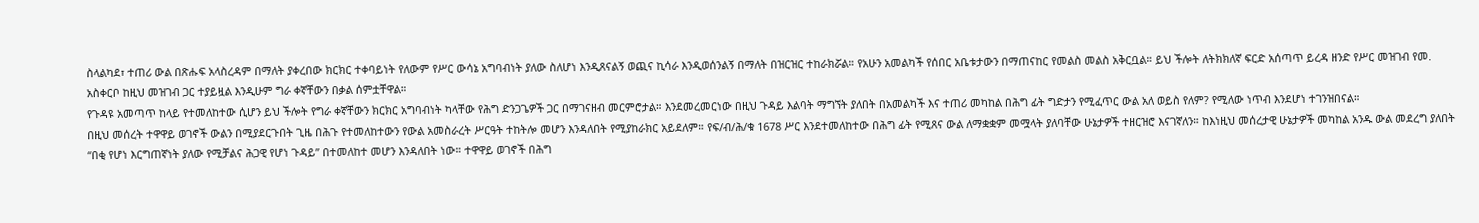ስላልካደ፣ ተጠሪ ውል በጽሑፍ አላስረዳም በማለት ያቀረበው ክርክር ተቀባይነት የለውም የሥር ውሳኔ አግባብነት ያለው ስለሆነ እንዲጸናልኝ ወጪና ኪሳራ እንዲወሰንልኝ በማለት በዝርዝር ተከራክሯል። የአሁን አመልካች የሰበር አቤቱታውን በማጠናከር የመልስ መልስ አቅርቧል። ይህ ችሎት ለትክክለኛ ፍርድ አሰጣጥ ይረዳ ዘንድ የሥር መዝገብ የመ. አስቀርቦ ከዚህ መዝገብ ጋር ተያይዟል እንዲሁም ግራ ቀኛቸውን በቃል ሰምቷቸዋል።
የጉዳዩ አመጣጥ ከላይ የተመለከተው ሲሆን ይህ ችሎት የግራ ቀኛቸውን ክርክር አግባብነት ካላቸው የሕግ ድንጋጌዎች ጋር በማገናዘብ መርምሮታል። እንደመረመርነው በዚህ ጉዳይ እልባት ማግኘት ያለበት በአመልካች እና ተጠሪ መካከል በሕግ ፊት ግድታን የሚፈጥር ውል አለ ወይስ የለም? የሚለው ነጥብ እንደሆነ ተገንዝበናል።
በዚህ መሰረት ተዋዋይ ወገኖች ውልን በሚያደርጉበት ጊዜ በሕጉ የተመለከተውን የውል አመስራረት ሥርዓት ተከትሎ መሆን እንዳለበት የሚያከራክር አይደለም። የፍ/ብ/ሕ/ቁ 1678 ሥር እንደተመለከተው በሕግ ፊት የሚጸና ውል ለማቋቋም መሟላት ያለባቸው ሁኔታዎች ተዘርዝሮ እናገኛለን። ከእነዚህ መሰረታዊ ሁኔታዎች መካከል አንዱ ውል መደረግ ያለበት “በቂ የሆነ እርግጠኛነት ያለው የሚቻልና ሕጋዊ የሆነ ጉዳይ” በተመለከተ መሆን እንዳለበት ነው። ተዋዋይ ወገኖች በሕግ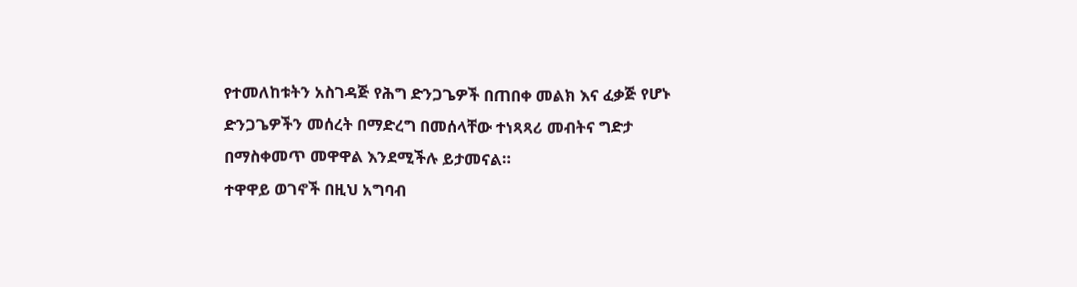የተመለከቱትን አስገዳጅ የሕግ ድንጋጌዎች በጠበቀ መልክ እና ፈቃጅ የሆኑ ድንጋጌዎችን መሰረት በማድረግ በመሰላቸው ተነጻጻሪ መብትና ግድታ በማስቀመጥ መዋዋል እንደሚችሉ ይታመናል።
ተዋዋይ ወገኖች በዚህ አግባብ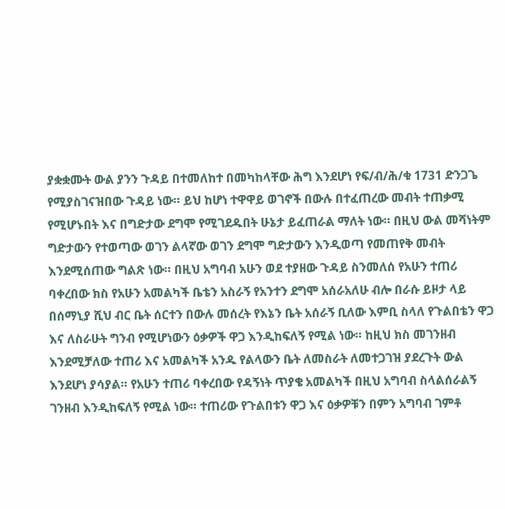ያቋቋሙት ውል ያንን ጉዳይ በተመለከተ በመካከላቸው ሕግ እንደሆነ የፍ/ብ/ሕ/ቁ 1731 ድንጋጌ የሚያስገናዝበው ጉዳይ ነው። ይህ ከሆነ ተዋዋይ ወገኖች በውሉ በተፈጠረው መብት ተጠቃሚ የሚሆኑበት እና በግድታው ደግሞ የሚገደዱበት ሁኔታ ይፈጠራል ማለት ነው። በዚህ ውል መሻነትም ግድታውን የተወጣው ወገን ልላኛው ወገን ደግሞ ግድታውን እንዲወጣ የመጠየቅ መብት እንደሚሰጠው ግልጽ ነው። በዚህ አግባብ አሁን ወደ ተያዘው ጉዳይ ስንመለሰ የአሁን ተጠሪ ባቀረበው ክስ የአሁን አመልካች ቤቴን አስራኝ የአንተን ደግሞ አሰራአለሁ ብሎ በራሱ ይዞታ ላይ በሰማኒያ ሺህ ብር ቤት ሰርተን በውሉ መሰረት የእኔን ቤት አሰራኝ ቢለው እምቢ ስላለ የጉልበቴን ዋጋ እና ለስራሁት ግንብ የሚሆነውን ዕቃዎች ዋጋ እንዲከፍለኝ የሚል ነው። ከዚህ ክስ መገንዘብ እንደሚቻለው ተጠሪ እና አመልካች አንዱ የልላውን ቤት ለመስራት ለመተጋገዝ ያደረጉት ውል እንደሆነ ያሳያል። የአሁን ተጠሪ ባቀረበው የዳኝነት ጥያቄ አመልካች በዚህ አግባብ ስላልሰራልኝ ገንዘብ እንዲከፍለኝ የሚል ነው። ተጠሪው የጉልበቱን ዋጋ እና ዕቃዎቹን በምን አግባብ ገምቶ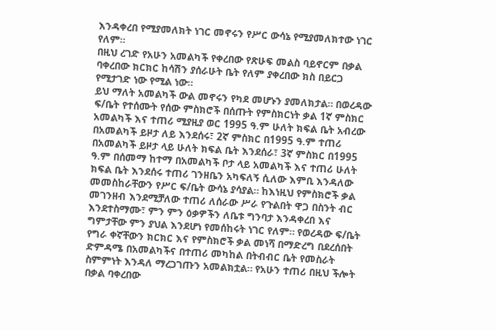እንዳቀረበ የሚያመለክት ነገር መኖሩን የሥር ውሳኔ የሚያመለክተው ነገር የለም።
በዚህ ረገድ የአሁን አመልካች የቀረበው የጽሁፍ መልስ ባይኖርም በቃል ባቀረበው ክርክር ከሳሽን ያሰራሁት ቤት የለም ያቀረበው ክስ በይርጋ የሚታገድ ነው የሚል ነው።
ይህ ማለት አመልካች ውል መኖሩን የካደ መሆኑን ያመለክታል። በወረዳው ፍ/ቤት የተሰሙት የሰው ምስክሮች በሰጡት የምስክርነት ቃል 1ኛ ምስክር አመልካች እና ተጠሪ ሚያዚያ ወር 1995 ዓ.ም ሁለት ክፍል ቤት አብረው በአመልካች ይዞታ ለይ እንደሰሩ፣ 2ኛ ምስክር በ1995 ዓ.ም ተጠሪ በአመልካች ይዞታ ላይ ሁለት ክፍል ቤት እንደሰራ፣ 3ኛ ምስክር በ1995 ዓ.ም በሰመማ ከተማ በአመልካች ቦታ ላይ አመልካች እና ተጠሪ ሁለት ክፍል ቤት እንደሰሩ ተጠሪ ገንዘቤን አካፍለኝ ሲለው እምቢ እንዳለው መመስከራቸውን የሥር ፍ/ቤት ውሳኔ ያሳያል። ከእነዚህ የምስክሮች ቃል መገንዘብ እንደሚቻለው ተጠሪ ለሰራው ሥራ የጉልበት ዋጋ በስንት ብር እንደተስማሙ፣ ምን ምን ዕቃዎችን ለቤቱ ግንባታ እንዳቀረበ እና ግምታቸው ምን ያህል እንደሆነ የመሰከሩት ነገር የለም። የወረዳው ፍ/ቤት የግራ ቀኛቸውን ክርክር እና የምስክሮች ቃል መነሻ በማድረግ በደረሰበት ድምዳሜ በአመልካችና በተጠሪ መካከል በትብብር ቤት የመስራት ስምምነት እንዳለ ማረጋገጡን አመልክቷል። የአሁን ተጠሪ በዚህ ችሎት በቃል ባቀረበው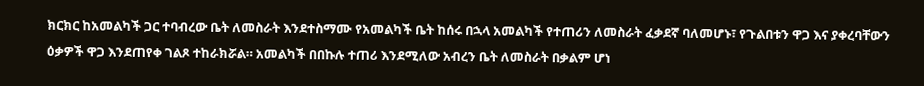ክርክር ከአመልካች ጋር ተባብረው ቤት ለመስራት እንደተስማሙ የአመልካች ቤት ከሰሩ በኋላ አመልካች የተጠሪን ለመስራት ፈቃደኛ ባለመሆኑ፣ የጉልበቱን ዋጋ እና ያቀረባቸውን ዕቃዎች ዋጋ እንደጠየቀ ገልጾ ተከራክሯል። አመልካች በበኩሉ ተጠሪ እንደሚለው አብረን ቤት ለመስራት በቃልም ሆነ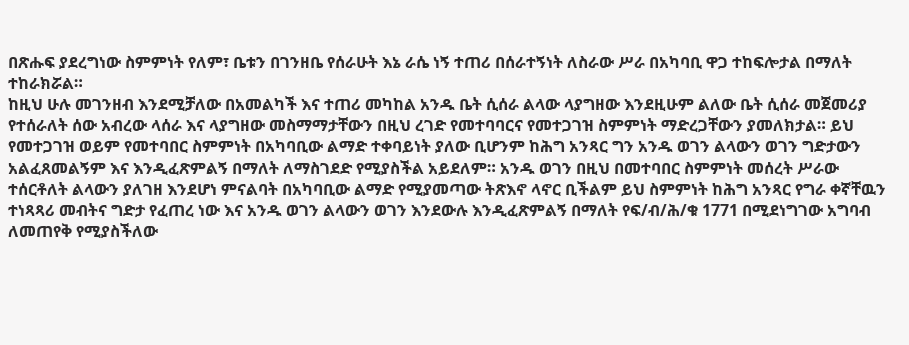በጽሑፍ ያደረግነው ስምምነት የለም፣ ቤቱን በገንዘቤ የሰራሁት እኔ ራሴ ነኝ ተጠሪ በሰራተኝነት ለስራው ሥራ በአካባቢ ዋጋ ተከፍሎታል በማለት ተከራክሯል።
ከዚህ ሁሉ መገንዘብ እንደሚቻለው በአመልካች እና ተጠሪ መካከል አንዱ ቤት ሲሰራ ልላው ላያግዘው እንደዚሁም ልለው ቤት ሲሰራ መጀመሪያ የተሰራለት ሰው አብረው ላሰራ እና ላያግዘው መስማማታቸውን በዚህ ረገድ የመተባባርና የመተጋገዝ ስምምነት ማድረጋቸውን ያመለክታል። ይህ የመተጋገዝ ወይም የመተባበር ስምምነት በአካባቢው ልማድ ተቀባይነት ያለው ቢሆንም ከሕግ አንጻር ግን አንዱ ወገን ልላውን ወገን ግድታውን አልፈጸመልኝም እና እንዲፈጽምልኝ በማለት ለማስገደድ የሚያስችል አይደለም። አንዱ ወገን በዚህ በመተባበር ስምምነት መሰረት ሥራው ተሰርቶለት ልላውን ያለገዘ እንደሆነ ምናልባት በአካባቢው ልማድ የሚያመጣው ትጽእኖ ላኖር ቢችልም ይህ ስምምነት ከሕግ አንጻር የግራ ቀኛቸዉን ተነጻጻሪ መብትና ግድታ የፈጠረ ነው እና አንዱ ወገን ልላውን ወገን እንደውሉ እንዲፈጽምልኝ በማለት የፍ/ብ/ሕ/ቁ 1771 በሚደነግገው አግባብ ለመጠየቅ የሚያስችለው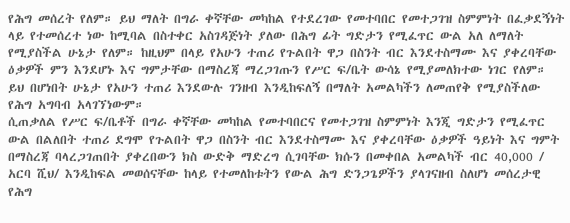የሕግ መሰረት የለም። ይህ ማለት በግራ ቀኛቸው መካከል የተደረገው የመተባበር የመተጋገዝ ስምምነት በፈቃደኝነት ላይ የተመሰረተ ነው ከሚባል በስተቀር አስገዳጅነት ያለው በሕግ ፊት ግድታን የሚፈጥር ውል አለ ለማለት የሚያስችል ሁኔታ የለም። ከዚህም በላይ የአሁን ተጠሪ የጉልበት ዋጋ በስንት ብር እንደተስማሙ እና ያቀረባቸው ዕቃዎች ምን እንደሆኑ እና ግምታቸው በማስረጃ ማረጋገጡን የሥር ፍ/ቤት ውሳኔ የሚያመለክተው ነገር የለም። ይህ በሆነበት ሁኔታ የአሁን ተጠሪ እንደውሉ ገንዘብ እንዲከፍለኝ በማለት አመልካችን ለመጠየቅ የሚያስችለው የሕግ አግባብ አላገኘነውም።
ሲጠቃለል የሥር ፍ/ቤቶች በግራ ቀኛቸው መካከል የመተባበርና የመተጋገዝ ስምምነት እንጂ ግድታን የሚፈጥር ውል በልለበት ተጠሪ ደግሞ የጉልበት ዋጋ በስንት ብር እንደተስማሙ እና ያቀረባቸው ዕቃዎች ዓይነት እና ግምት በማስረጃ ባላረጋገጠበት ያቀረበውን ክስ ውድቅ ማድረግ ሲገባቸው ክሱን በመቀበል አመልካች ብር 40,000 / አርባ ሺህ/ እንዲከፍል መወሰናቸው ከላይ የተመለከቱትን የውል ሕግ ድንጋጌዎችን ያላገናዘብ ስለሆነ መሰረታዊ የሕግ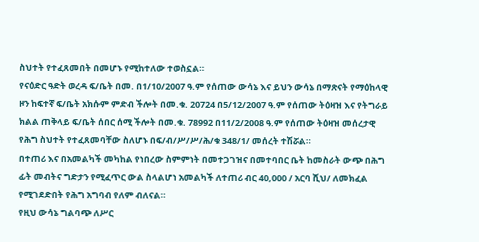ስህተት የተፈጸመበት በመሆኑ የሚከተለው ተወስኗል።
የናዕድር ዓድት ወረዳ ፍ/ቤት በመ. በ1/10/2007 ዓ.ም የሰጠው ውሳኔ እና ይህን ውሳኔ በማጽናት የማዕከላዊ ዞን ከፍተኛ ፍ/ቤት አክሱም ምድብ ችሎት በመ.ቁ. 20724 በ5/12/2007 ዓ.ም የሰጠው ትዕዛዝ እና የትግራይ ክልል ጠቅላይ ፍ/ቤት ሰበር ሰሚ ችሎት በመ.ቁ. 78992 በ11/2/2008 ዓ.ም የሰጠው ትዕዛዝ መሰረታዊ የሕግ ስህተት የተፈጸመባቸው ስለሆኑ በፍ/ብ/ሥ/ሥ/ሕ/ቁ 348/1/ መሰረት ተሽሯል።
በተጠሪ እና በአመልካች መካከል የነበረው ስምምነት በመተጋገዝና በመተባበር ቤት ከመስራት ውጭ በሕግ ፊት መብትና ግድታን የሚፈጥር ውል ስላልሆነ አመልካች ለተጠሪ ብር 40,000 / አርባ ሺህ/ ለመክፈል የሚገደድበት የሕግ አግባብ የለም ብለናል።
የዚህ ውሳኔ ግልባጭ ለሥር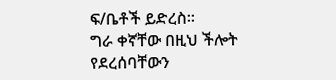ፍ/ቤቶች ይድረስ።
ግራ ቀኛቸው በዚህ ችሎት የደረሰባቸውን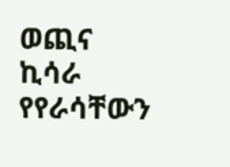ወጪና ኪሳራ የየራሳቸውን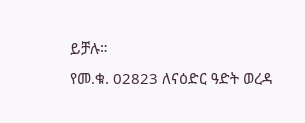ይቻሉ።
የመ.ቁ. 02823 ለናዕድር ዓድት ወረዳ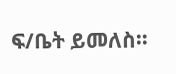ፍ/ቤት ይመለስ።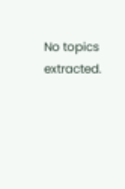No topics extracted.